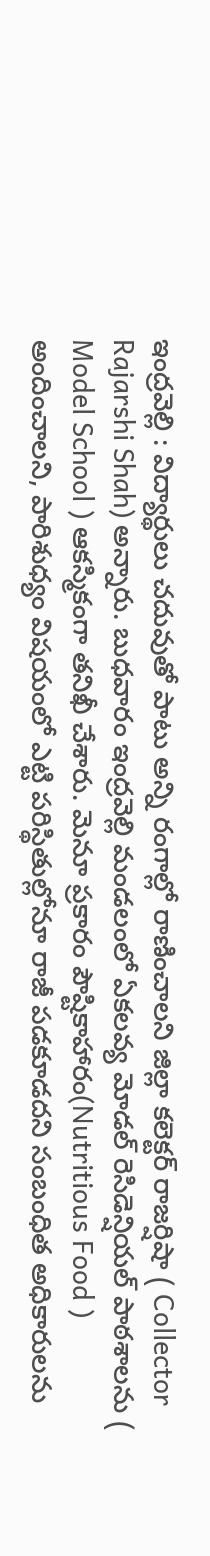ఇంద్రవెల్లి : విద్యార్థులు చదువుతో పాటు అన్ని రంగాల్లో రాణించాలని జిల్లా కలెక్టర్ రాజర్షిషా ( Collector Rajarshi Shah) అన్నారు. బుధవారం ఇంద్రవెల్లి మండలంలో ఏకలవ్య మోడల్ రెసిడెన్షియల్ పాఠశాలను ( Model School ) ఆకస్మికంగా తనిఖీ చేశారు. మెనూ ప్రకారం పౌష్టికాహారం(Nutritious Food ) అందించాలని, పారిశుధ్యం విషయంలో ఎట్టి పరిస్థితుల్లోనూ రాజీ పడకూడదని సంబంధిత అధికారులను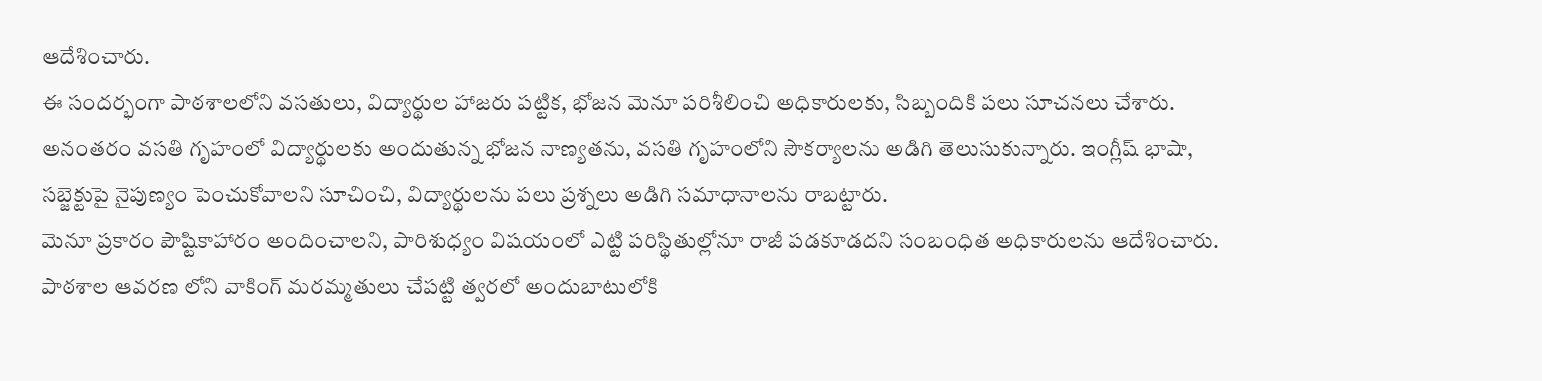ఆదేశించారు.
ఈ సందర్భంగా పాఠశాలలోని వసతులు, విద్యార్థుల హాజరు పట్టిక, భోజన మెనూ పరిశీలించి అధికారులకు, సిబ్బందికి పలు సూచనలు చేశారు. అనంతరం వసతి గృహంలో విద్యార్థులకు అందుతున్న భోజన నాణ్యతను, వసతి గృహంలోని సౌకర్యాలను అడిగి తెలుసుకున్నారు. ఇంగ్లీష్ భాషా, సబ్జెక్టుపై నైపుణ్యం పెంచుకోవాలని సూచించి, విద్యార్థులను పలు ప్రశ్నలు అడిగి సమాధానాలను రాబట్టారు.
మెనూ ప్రకారం పౌష్టికాహారం అందించాలని, పారిశుధ్యం విషయంలో ఎట్టి పరిస్థితుల్లోనూ రాజీ పడకూడదని సంబంధిత అధికారులను ఆదేశించారు. పాఠశాల ఆవరణ లోని వాకింగ్ మరమ్మతులు చేపట్టి త్వరలో అందుబాటులోకి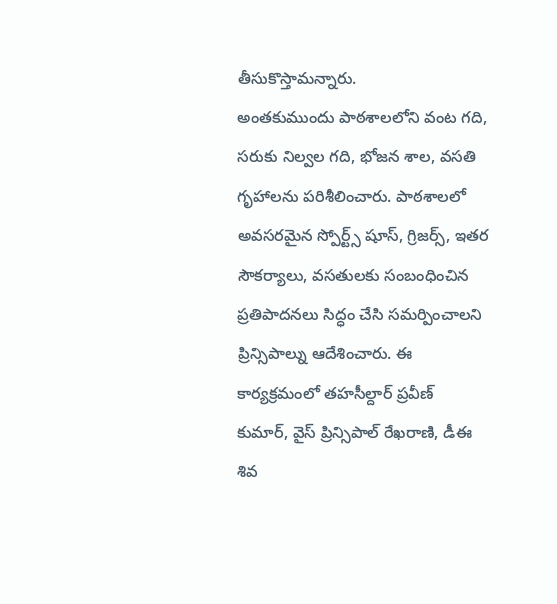తీసుకొస్తామన్నారు.
అంతకుముందు పాఠశాలలోని వంట గది, సరుకు నిల్వల గది, భోజన శాల, వసతి గృహాలను పరిశీలించారు. పాఠశాలలో అవసరమైన స్పోర్ట్స్ షూస్, గ్రిజర్స్, ఇతర సౌకర్యాలు, వసతులకు సంబంధించిన ప్రతిపాదనలు సిద్ధం చేసి సమర్పించాలని ప్రిన్సిపాల్ను ఆదేశించారు. ఈ కార్యక్రమంలో తహసీల్దార్ ప్రవీణ్ కుమార్, వైస్ ప్రిన్సిపాల్ రేఖరాణి, డీఈ శివ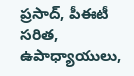ప్రసాద్, పీఈటీ సరిత, ఉపాధ్యాయులు,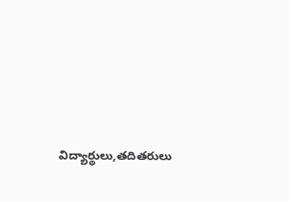విద్యార్థులు,తదితరులు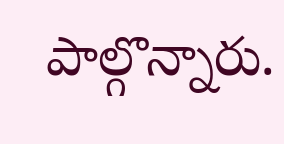పాల్గొన్నారు.